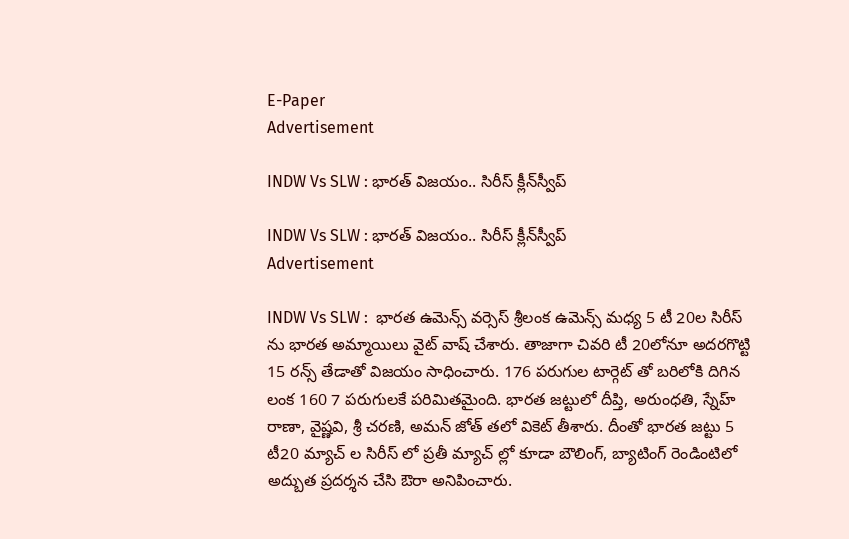E-Paper
Advertisement

INDW Vs SLW : భారత్ విజయం.. సిరీస్ క్లీన్‌స్వీప్

INDW Vs SLW : భారత్ విజయం.. సిరీస్ క్లీన్‌స్వీప్
Advertisement

INDW Vs SLW :  భార‌త ఉమెన్స్ వ‌ర్సెస్ శ్రీలంక ఉమెన్స్ మ‌ధ్య 5 టీ 20ల సిరీస్ ను భార‌త అమ్మాయిలు వైట్ వాష్ చేశారు. తాజాగా చివ‌రి టీ 20లోనూ అద‌ర‌గొట్టి 15 ర‌న్స్ తేడాతో విజ‌యం సాధించారు. 176 ప‌రుగుల టార్గెట్ తో బ‌రిలోకి దిగిన లంక 160 7 ప‌రుగుల‌కే ప‌రిమిత‌మైంది. భార‌త జ‌ట్టులో దీప్తి, అరుంధ‌తి, స్నేహ్ రాణా, వైష్ణ‌వి, శ్రీ చ‌ర‌ణి, అమ‌న్ జోత్ త‌లో వికెట్ తీశారు. దీంతో భార‌త జ‌ట్టు 5 టీ20 మ్యాచ్ ల సిరీస్ లో ప్ర‌తీ మ్యాచ్ ల్లో కూడా బౌలింగ్, బ్యాటింగ్ రెండింటిలో అద్బుత ప్ర‌ద‌ర్శ‌న చేసి ఔరా అనిపించారు.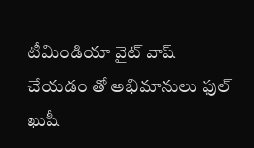టీమిండియా వైట్ వాష్ చేయ‌డం తో అభిమానులు ఫుల్ ఖుషీ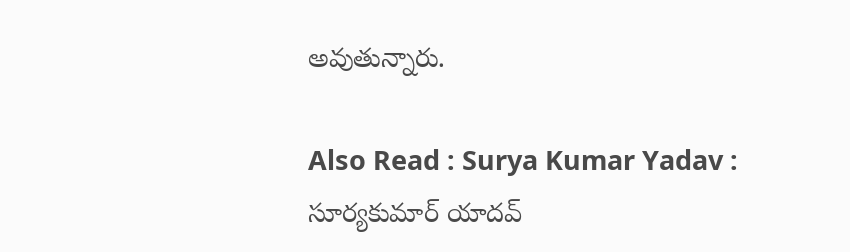అవుతున్నారు.

Also Read : Surya Kumar Yadav : సూర్య‌కుమార్ యాద‌వ్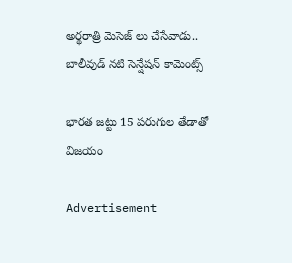అర్థ‌రాత్రి మెసెజ్ లు చేసేవాడు.. బాలీవుడ్ న‌టి సెన్షేష‌న్ కామెంట్స్

భార‌త జ‌ట్టు 15 ప‌రుగుల తేడాతో విజ‌యం

Advertisement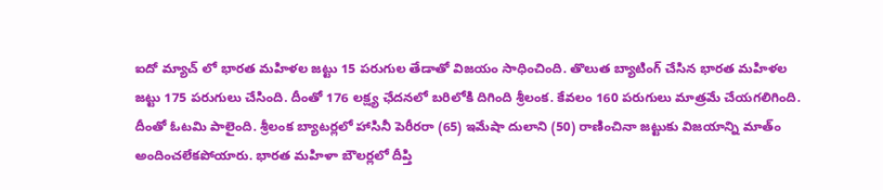ఐదో మ్యాచ్ లో భార‌త మ‌హిళ‌ల జ‌ట్టు 15 ప‌రుగుల తేడాతో విజయం సాధించింది. తొలుత బ్యాటింగ్ చేసిన భార‌త మ‌హిళ‌ల జ‌ట్టు 175 ప‌రుగులు చేసింది. దీంతో 176 ల‌క్ష్య ఛేద‌న‌లో బ‌రిలోకి దిగింది శ్రీలంక‌. కేవ‌లం 160 ప‌రుగులు మాత్ర‌మే చేయ‌గ‌లిగింది. దీంతో ఓట‌మి పాలైంది. శ్రీలంక బ్యాట‌ర్ల‌లో హాసినీ పెరీర‌రా (65) ఇమేషా దులాని (50) రాణించినా జ‌ట్టుకు విజ‌యాన్ని మాత్ం అందించ‌లేక‌పోయారు. భార‌త మ‌హిళా బౌల‌ర్ల‌లో దీప్తి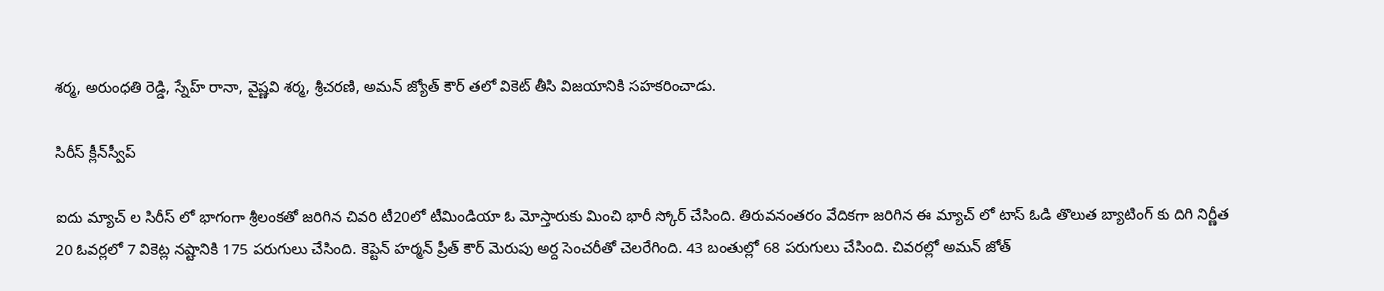శ‌ర్మ‌, అరుంధ‌తి రెడ్డి, స్నేహ్ రానా, వైష్ణ‌వి శ‌ర్మ‌, శ్రీచ‌ర‌ణి, అమ‌న్ జ్యోత్ కౌర్ త‌లో వికెట్ తీసి విజ‌యానికి స‌హ‌క‌రించాడు.

సిరీస్ క్లీన్‌స్వీప్

ఐదు మ్యాచ్ ల సిరీస్ లో భాగంగా శ్రీలంక‌తో జ‌రిగిన చివ‌రి టీ20లో టీమిండియా ఓ మోస్తారుకు మించి భారీ స్కోర్ చేసింది. తిరువ‌నంత‌రం వేదిక‌గా జ‌రిగిన ఈ మ్యాచ్ లో టాస్ ఓడి తొలుత బ్యాటింగ్ కు దిగి నిర్ణీత 20 ఓవ‌ర్ల‌లో 7 వికెట్ల న‌ష్టానికి 175 ప‌రుగులు చేసింది. కెప్టెన్ హ‌ర్మ‌న్ ప్రీత్ కౌర్ మెరుపు అర్ద సెంచ‌రీతో చెల‌రేగింది. 43 బంతుల్లో 68 ప‌రుగులు చేసింది. చివ‌ర‌ల్లో అమ‌న్ జోత్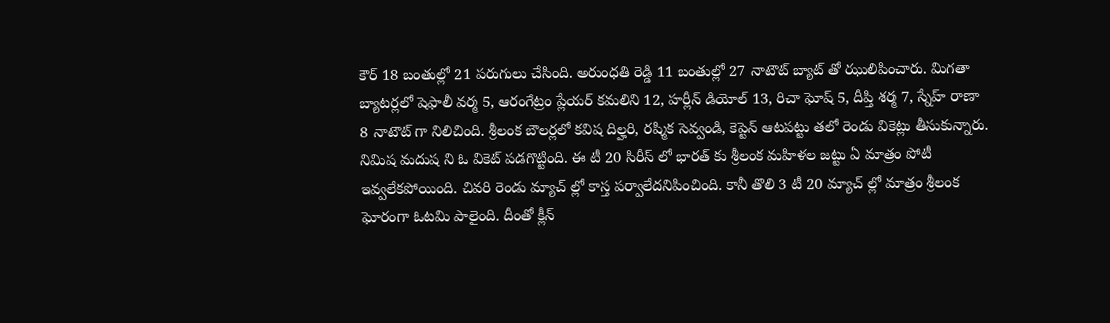కౌర్ 18 బంతుల్లో 21 ప‌రుగులు చేసింది. అరుంధ‌తి రెడ్డి 11 బంతుల్లో 27 నాటౌట్ బ్యాట్ తో ఝులిపించారు. మిగ‌తా బ్యాట‌ర్ల‌లో షెఫాలీ వ‌ర్మ 5, ఆరంగేట్రం ప్లేయ‌ర్ క‌మలిని 12, హ‌ర్లీన్ డియోల్ 13, రిచా ఘోష్ 5, దీప్తి శ‌ర్మ 7, స్నేహ్ రాణా 8 నాటౌట్ గా నిలిచింది. శ్రీలంక బౌల‌ర్ల‌లో క‌విష దిల్హ‌రి, ర‌ష్మిక సెవ్వండి, కెప్టెన్ ఆట‌ప‌ట్టు త‌లో రెండు వికెట్లు తీసుకున్నారు. నిమిష మ‌దుష ని ఓ వికెట్ ప‌డ‌గొట్టింది. ఈ టీ 20 సిరీస్ లో భార‌త్ కు శ్రీలంక మ‌హిళ‌ల జ‌ట్టు ఏ మాత్రం పోటీ ఇవ్వ‌లేక‌పోయింది. చివ‌రి రెండు మ్యాచ్ ల్లో కాస్త ప‌ర్వాలేద‌నిపించింది. కానీ తొలి 3 టీ 20 మ్యాచ్ ల్లో మాత్రం శ్రీలంక ఘోరంగా ఓట‌మి పాలైంది. దీంతో క్లీన్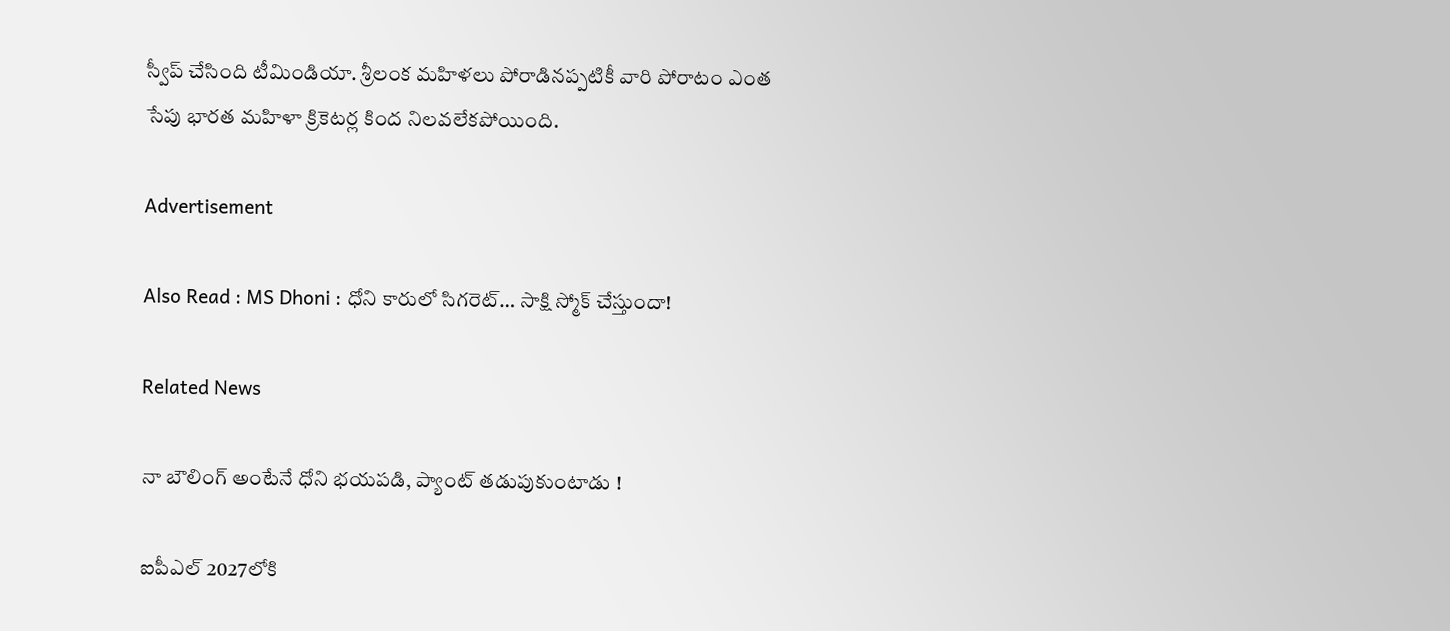స్వీప్ చేసింది టీమిండియా. శ్రీలంక మ‌హిళ‌లు పోరాడిన‌ప్ప‌టికీ వారి పోరాటం ఎంత సేపు భార‌త మ‌హిళా క్రికెట‌ర్ల కింద నిల‌వ‌లేక‌పోయింది.

Advertisement

Also Read : MS Dhoni : ధోని కారులో సిగరెట్… సాక్షి స్మోక్ చేస్తుందా!

Related News

నా బౌలింగ్ అంటేనే ధోని భ‌య‌ప‌డి, ప్యాంట్ త‌డుపుకుంటాడు !

ఐపీఎల్ 2027లోకి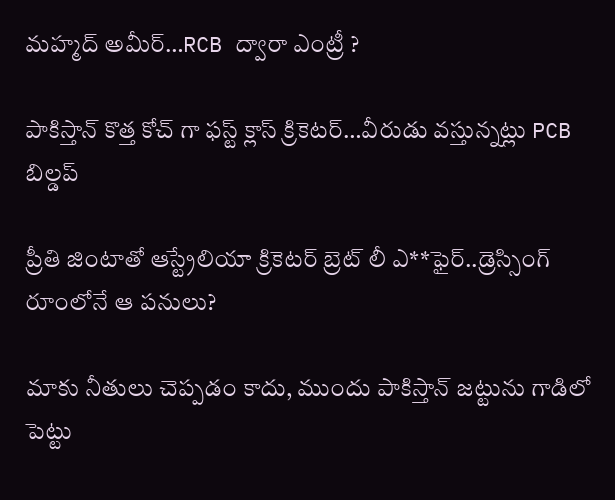మహ్మద్ అమీర్…RCB ద్వారా ఎంట్రీ ?

పాకిస్తాన్ కొత్త‌ కోచ్ గా ఫ‌స్ట్ క్లాస్ క్రికెట‌ర్‌…వీరుడు వ‌స్తున్న‌ట్లు PCB బిల్డ‌ప్

ప్రీతి జింటాతో ఆస్ట్రేలియా క్రికెట‌ర్‌ బ్రెట్ లీ ఎ**ఫైర్‌..డ్రెస్సింగ్ రూంలోనే ఆ ప‌నులు?

మాకు నీతులు చెప్ప‌డం కాదు, ముందు పాకిస్తాన్ జ‌ట్టును గాడిలో పెట్టు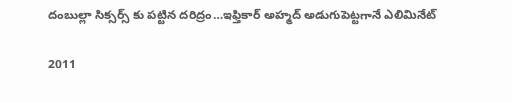దంబుల్లా సిక్సర్స్ కు ప‌ట్టిన ద‌రిద్రం…ఇఫ్తికార్ అహ్మద్ అడుగుపెట్ట‌గానే ఎలిమినేట్

2011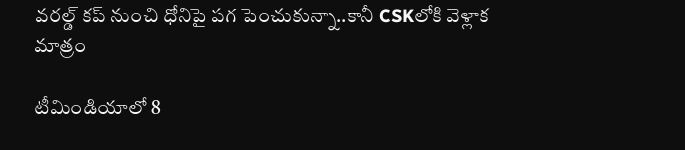వ‌ర‌ల్డ్ క‌ప్ నుంచి ధోనిపై ప‌గ పెంచుకున్నా..కానీ CSKలోకి వెళ్లాక మాత్రం

టీమిండియాలో 8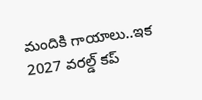మందికి గాయాలు..ఇక 2027 వ‌ర‌ల్డ్ క‌ప్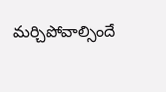మ‌ర్చిపోవాల్సిందే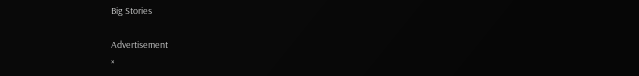Big Stories

Advertisement
×